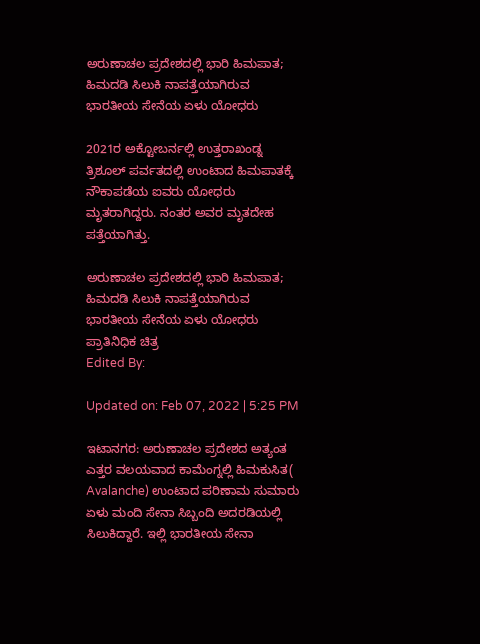ಅರುಣಾಚಲ ಪ್ರದೇಶದಲ್ಲಿ ಭಾರಿ ಹಿಮಪಾತ; ಹಿಮದಡಿ ಸಿಲುಕಿ ನಾಪತ್ತೆಯಾಗಿರುವ ಭಾರತೀಯ ಸೇನೆಯ ಏಳು ಯೋಧರು

2021ರ ಅಕ್ಟೋಬರ್ನಲ್ಲಿ ಉತ್ತರಾಖಂಡ್ನ ತ್ರಿಶೂಲ್ ಪರ್ವತದಲ್ಲಿ ಉಂಟಾದ ಹಿಮಪಾತಕ್ಕೆ ನೌಕಾಪಡೆಯ ಐವರು ಯೋಧರು ಮೃತರಾಗಿದ್ದರು. ನಂತರ ಅವರ ಮೃತದೇಹ ಪತ್ತೆಯಾಗಿತ್ತು.

ಅರುಣಾಚಲ ಪ್ರದೇಶದಲ್ಲಿ ಭಾರಿ ಹಿಮಪಾತ; ಹಿಮದಡಿ ಸಿಲುಕಿ ನಾಪತ್ತೆಯಾಗಿರುವ ಭಾರತೀಯ ಸೇನೆಯ ಏಳು ಯೋಧರು
ಪ್ರಾತಿನಿಧಿಕ ಚಿತ್ರ
Edited By:

Updated on: Feb 07, 2022 | 5:25 PM

ಇಟಾನಗರ: ಅರುಣಾಚಲ ಪ್ರದೇಶದ ಅತ್ಯಂತ ಎತ್ತರ ವಲಯವಾದ ಕಾಮೆಂಗ್ನಲ್ಲಿ ಹಿಮಕುಸಿತ( Avalanche) ಉಂಟಾದ ಪರಿಣಾಮ ಸುಮಾರು ಏಳು ಮಂದಿ ಸೇನಾ ಸಿಬ್ಬಂದಿ ಅದರಡಿಯಲ್ಲಿ ಸಿಲುಕಿದ್ದಾರೆ. ಇಲ್ಲಿ ಭಾರತೀಯ ಸೇನಾ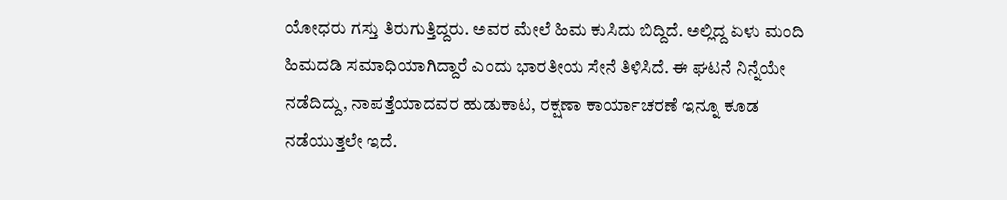ಯೋಧರು ಗಸ್ತು ತಿರುಗುತ್ತಿದ್ದರು. ಅವರ ಮೇಲೆ ಹಿಮ ಕುಸಿದು ಬಿದ್ದಿದೆ. ಅಲ್ಲಿದ್ದ ಏಳು ಮಂದಿ ಹಿಮದಡಿ ಸಮಾಧಿಯಾಗಿದ್ದಾರೆ ಎಂದು ಭಾರತೀಯ ಸೇನೆ ತಿಳಿಸಿದೆ. ಈ ಘಟನೆ ನಿನ್ನೆಯೇ ನಡೆದಿದ್ದು, ನಾಪತ್ತೆಯಾದವರ ಹುಡುಕಾಟ, ರಕ್ಷಣಾ ಕಾರ್ಯಾಚರಣೆ ಇನ್ನೂ ಕೂಡ ನಡೆಯುತ್ತಲೇ ಇದೆ.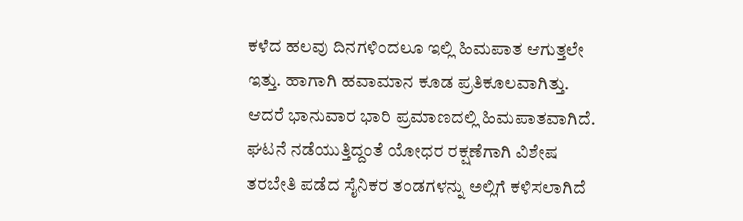ಕಳೆದ ಹಲವು ದಿನಗಳಿಂದಲೂ ಇಲ್ಲಿ ಹಿಮಪಾತ ಆಗುತ್ತಲೇ ಇತ್ತು. ಹಾಗಾಗಿ ಹವಾಮಾನ ಕೂಡ ಪ್ರತಿಕೂಲವಾಗಿತ್ತು. ಆದರೆ ಭಾನುವಾರ ಭಾರಿ ಪ್ರಮಾಣದಲ್ಲಿ ಹಿಮಪಾತವಾಗಿದೆ. ಘಟನೆ ನಡೆಯುತ್ತಿದ್ದಂತೆ ಯೋಧರ ರಕ್ಷಣೆಗಾಗಿ ವಿಶೇಷ ತರಬೇತಿ ಪಡೆದ ಸೈನಿಕರ ತಂಡಗಳನ್ನು ಅಲ್ಲಿಗೆ ಕಳಿಸಲಾಗಿದೆ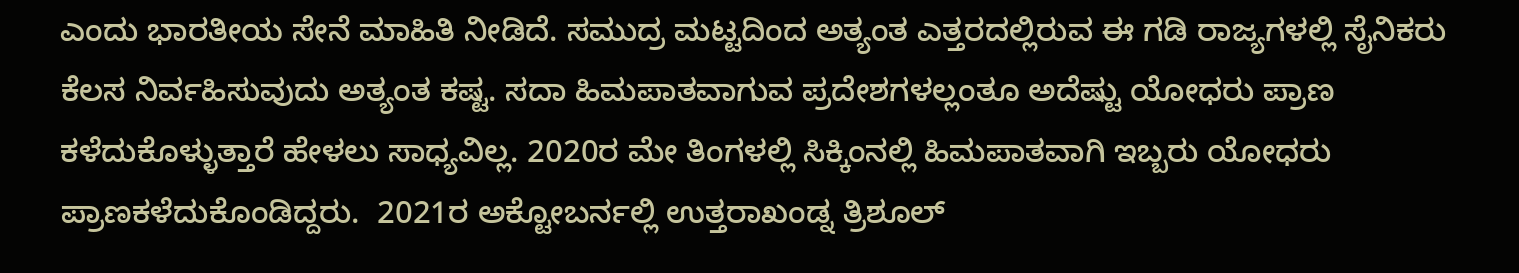ಎಂದು ಭಾರತೀಯ ಸೇನೆ ಮಾಹಿತಿ ನೀಡಿದೆ. ಸಮುದ್ರ ಮಟ್ಟದಿಂದ ಅತ್ಯಂತ ಎತ್ತರದಲ್ಲಿರುವ ಈ ಗಡಿ ರಾಜ್ಯಗಳಲ್ಲಿ ಸೈನಿಕರು ಕೆಲಸ ನಿರ್ವಹಿಸುವುದು ಅತ್ಯಂತ ಕಷ್ಟ. ಸದಾ ಹಿಮಪಾತವಾಗುವ ಪ್ರದೇಶಗಳಲ್ಲಂತೂ ಅದೆಷ್ಟು ಯೋಧರು ಪ್ರಾಣ ಕಳೆದುಕೊಳ್ಳುತ್ತಾರೆ ಹೇಳಲು ಸಾಧ್ಯವಿಲ್ಲ. 2020ರ ಮೇ ತಿಂಗಳಲ್ಲಿ ಸಿಕ್ಕಿಂನಲ್ಲಿ ಹಿಮಪಾತವಾಗಿ ಇಬ್ಬರು ಯೋಧರು ಪ್ರಾಣಕಳೆದುಕೊಂಡಿದ್ದರು.  2021ರ ಅಕ್ಟೋಬರ್ನಲ್ಲಿ ಉತ್ತರಾಖಂಡ್ನ ತ್ರಿಶೂಲ್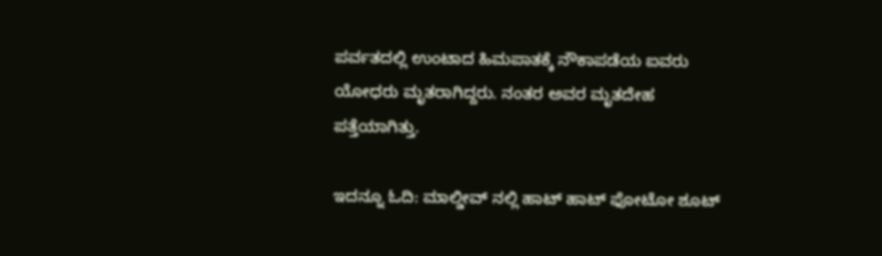ಪರ್ವತದಲ್ಲಿ ಉಂಟಾದ ಹಿಮಪಾತಕ್ಕೆ ನೌಕಾಪಡೆಯ ಐವರು ಯೋಧರು ಮೃತರಾಗಿದ್ದರು. ನಂತರ ಅವರ ಮೃತದೇಹ ಪತ್ತೆಯಾಗಿತ್ತು.

ಇದನ್ನೂ ಓದಿ: ಮಾಲ್ಡೀವ್ ನಲ್ಲಿ ಹಾಟ್ ಹಾಟ್ ಫೋಟೋ ಶೂಟ್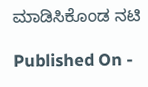ಮಾಡಿಸಿಕೊಂಡ ನಟಿ

Published On -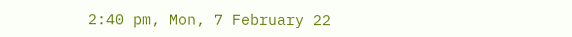2:40 pm, Mon, 7 February 22